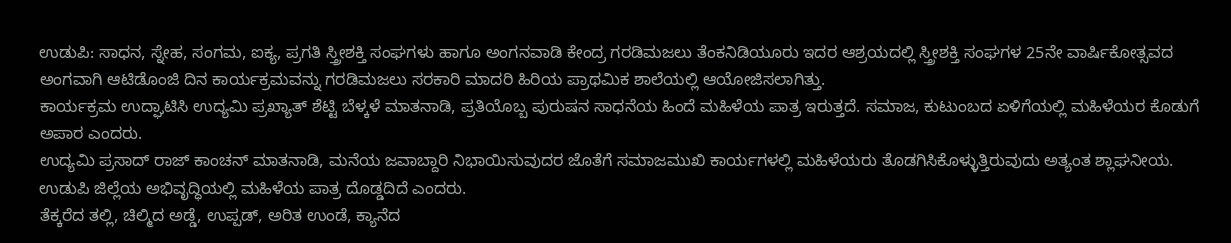ಉಡುಪಿ: ಸಾಧನ, ಸ್ನೇಹ, ಸಂಗಮ, ಐಕ್ಯ, ಪ್ರಗತಿ ಸ್ತ್ರೀಶಕ್ತಿ ಸಂಘಗಳು ಹಾಗೂ ಅಂಗನವಾಡಿ ಕೇಂದ್ರ ಗರಡಿಮಜಲು ತೆಂಕನಿಡಿಯೂರು ಇದರ ಆಶ್ರಯದಲ್ಲಿ ಸ್ತ್ರೀಶಕ್ತಿ ಸಂಘಗಳ 25ನೇ ವಾರ್ಷಿಕೋತ್ಸವದ ಅಂಗವಾಗಿ ಆಟಿಡೊಂಜಿ ದಿನ ಕಾರ್ಯಕ್ರಮವನ್ನು ಗರಡಿಮಜಲು ಸರಕಾರಿ ಮಾದರಿ ಹಿರಿಯ ಪ್ರಾಥಮಿಕ ಶಾಲೆಯಲ್ಲಿ ಆಯೋಜಿಸಲಾಗಿತ್ತು.
ಕಾರ್ಯಕ್ರಮ ಉದ್ಘಾಟಿಸಿ ಉದ್ಯಮಿ ಪ್ರಖ್ಯಾತ್ ಶೆಟ್ಟಿ ಬೆಳ್ಕಳೆ ಮಾತನಾಡಿ, ಪ್ರತಿಯೊಬ್ಬ ಪುರುಷನ ಸಾಧನೆಯ ಹಿಂದೆ ಮಹಿಳೆಯ ಪಾತ್ರ ಇರುತ್ತದೆ. ಸಮಾಜ, ಕುಟುಂಬದ ಏಳಿಗೆಯಲ್ಲಿ ಮಹಿಳೆಯರ ಕೊಡುಗೆ ಅಪಾರ ಎಂದರು.
ಉದ್ಯಮಿ ಪ್ರಸಾದ್ ರಾಜ್ ಕಾಂಚನ್ ಮಾತನಾಡಿ, ಮನೆಯ ಜವಾಬ್ದಾರಿ ನಿಭಾಯಿಸುವುದರ ಜೊತೆಗೆ ಸಮಾಜಮುಖಿ ಕಾರ್ಯಗಳಲ್ಲಿ ಮಹಿಳೆಯರು ತೊಡಗಿಸಿಕೊಳ್ಳುತ್ತಿರುವುದು ಅತ್ಯಂತ ಶ್ಲಾಘನೀಯ. ಉಡುಪಿ ಜಿಲ್ಲೆಯ ಅಭಿವೃದ್ಧಿಯಲ್ಲಿ ಮಹಿಳೆಯ ಪಾತ್ರ ದೊಡ್ಡದಿದೆ ಎಂದರು.
ತೆಕ್ಕರೆದ ತಲ್ಲಿ, ಚಿಲ್ಮಿದ ಅಡ್ಡೆ, ಉಪ್ಪಡ್, ಅರಿತ ಉಂಡೆ, ಕ್ಯಾನೆದ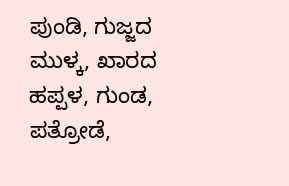ಪುಂಡಿ, ಗುಜ್ಜದ ಮುಳ್ಕ, ಖಾರದ ಹಪ್ಪಳ, ಗುಂಡ, ಪತ್ರೋಡೆ,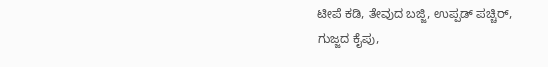ಟೀಪೆ ಕಡಿ, ತೇವುದ ಬಜ್ಜಿ, ಉಪ್ಪಡ್ ಪಚ್ಚಿರ್, ಗುಜ್ಜದ ಕೈಪು,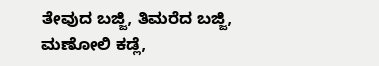ತೇವುದ ಬಜ್ಜಿ, ತಿಮರೆದ ಬಜ್ಜಿ, ಮಣೋಲಿ ಕಡ್ಲೆ,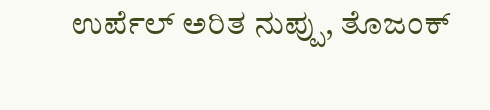ಉರ್ಪೆಲ್ ಅರಿತ ನುಪ್ಪು, ತೊಜಂಕ್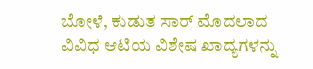ಬೋಳೆ, ಕುಡುತ ಸಾರ್ ಮೊದಲಾದ ವಿವಿಧ ಆಟಿಯ ವಿಶೇಷ ಖಾದ್ಯಗಳನ್ನು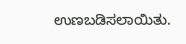ಉಣಬಡಿಸಲಾಯಿತು.